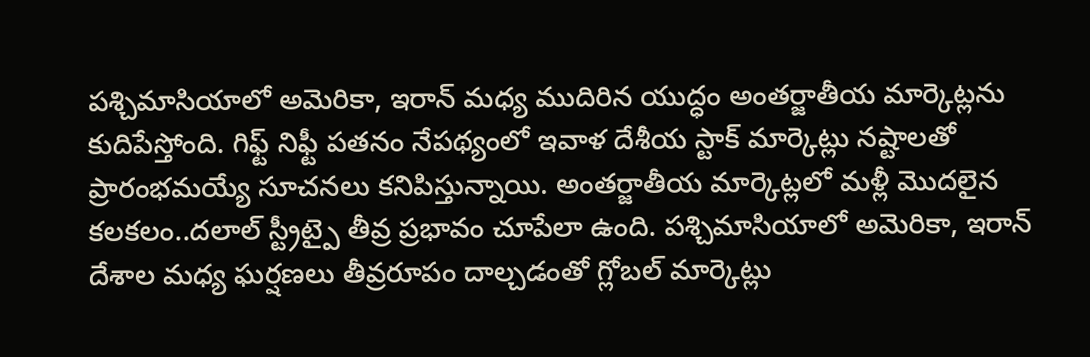పశ్చిమాసియాలో అమెరికా, ఇరాన్ మధ్య ముదిరిన యుద్ధం అంతర్జాతీయ మార్కెట్లను కుదిపేస్తోంది. గిఫ్ట్ నిఫ్టీ పతనం నేపథ్యంలో ఇవాళ దేశీయ స్టాక్ మార్కెట్లు నష్టాలతో ప్రారంభమయ్యే సూచనలు కనిపిస్తున్నాయి. అంతర్జాతీయ మార్కెట్లలో మళ్లీ మొదలైన కలకలం..దలాల్ స్ట్రీట్పై తీవ్ర ప్రభావం చూపేలా ఉంది. పశ్చిమాసియాలో అమెరికా, ఇరాన్ దేశాల మధ్య ఘర్షణలు తీవ్రరూపం దాల్చడంతో గ్లోబల్ మార్కెట్లు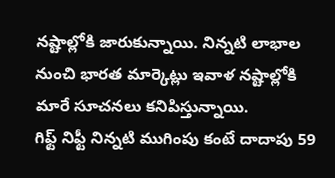నష్టాల్లోకి జారుకున్నాయి. నిన్నటి లాభాల నుంచి భారత మార్కెట్లు ఇవాళ నష్టాల్లోకి మారే సూచనలు కనిపిస్తున్నాయి.
గిఫ్ట్ నిఫ్టీ నిన్నటి ముగింపు కంటే దాదాపు 59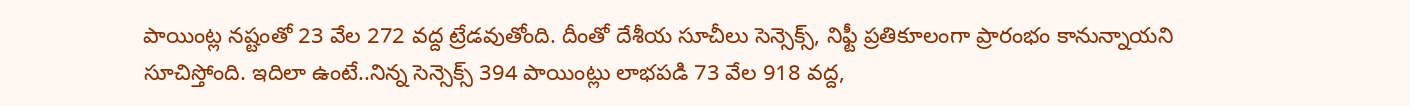పాయింట్ల నష్టంతో 23 వేల 272 వద్ద ట్రేడవుతోంది. దీంతో దేశీయ సూచీలు సెన్సెక్స్, నిఫ్టీ ప్రతికూలంగా ప్రారంభం కానున్నాయని సూచిస్తోంది. ఇదిలా ఉంటే..నిన్న సెన్సెక్స్ 394 పాయింట్లు లాభపడి 73 వేల 918 వద్ద,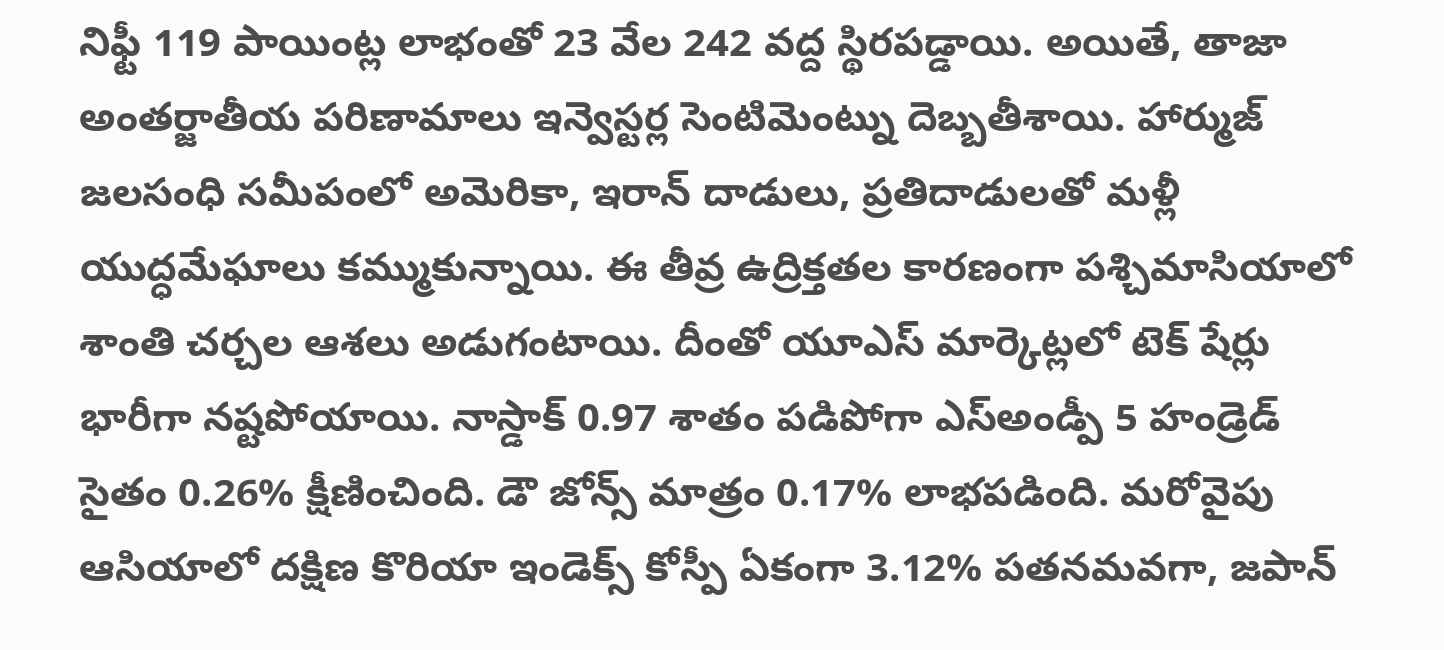నిఫ్టీ 119 పాయింట్ల లాభంతో 23 వేల 242 వద్ద స్థిరపడ్డాయి. అయితే, తాజా అంతర్జాతీయ పరిణామాలు ఇన్వెస్టర్ల సెంటిమెంట్ను దెబ్బతీశాయి. హార్ముజ్ జలసంధి సమీపంలో అమెరికా, ఇరాన్ దాడులు, ప్రతిదాడులతో మళ్లీ యుద్ధమేఘాలు కమ్ముకున్నాయి. ఈ తీవ్ర ఉద్రిక్తతల కారణంగా పశ్చిమాసియాలో శాంతి చర్చల ఆశలు అడుగంటాయి. దీంతో యూఎస్ మార్కెట్లలో టెక్ షేర్లు భారీగా నష్టపోయాయి. నాస్డాక్ 0.97 శాతం పడిపోగా ఎస్అండ్పీ 5 హండ్రెడ్ సైతం 0.26% క్షీణించింది. డౌ జోన్స్ మాత్రం 0.17% లాభపడింది. మరోవైపు ఆసియాలో దక్షిణ కొరియా ఇండెక్స్ కోస్పీ ఏకంగా 3.12% పతనమవగా, జపాన్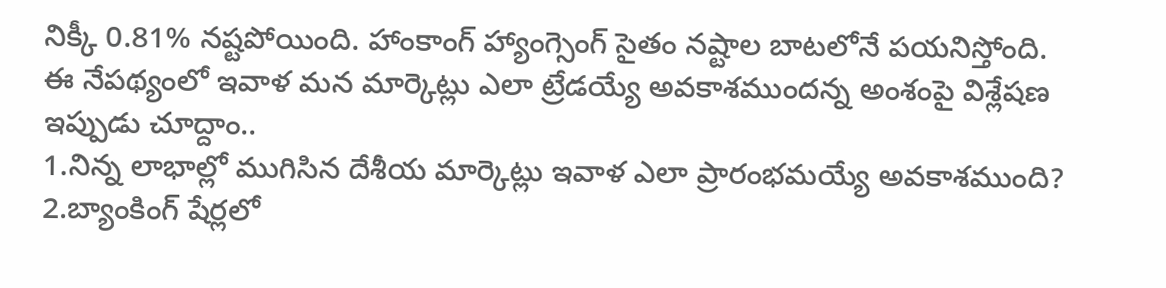నిక్కీ 0.81% నష్టపోయింది. హాంకాంగ్ హ్యాంగ్సెంగ్ సైతం నష్టాల బాటలోనే పయనిస్తోంది. ఈ నేపథ్యంలో ఇవాళ మన మార్కెట్లు ఎలా ట్రేడయ్యే అవకాశముందన్న అంశంపై విశ్లేషణ ఇప్పుడు చూద్దాం..
1.నిన్న లాభాల్లో ముగిసిన దేశీయ మార్కెట్లు ఇవాళ ఎలా ప్రారంభమయ్యే అవకాశముంది?
2.బ్యాంకింగ్ షేర్లలో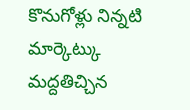కొనుగోళ్లు నిన్నటి మార్కెట్కు మద్దతిచ్చిన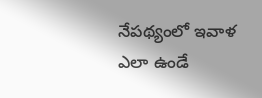నేపథ్యంలో ఇవాళ ఎలా ఉండే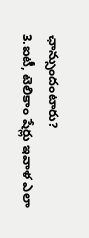ఛాన్సుందంటారు?
3.ఐటీ, టెలికాం షేర్లు ఇవాళ ఎలా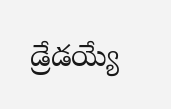డ్రేడయ్యే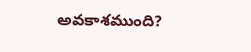అవకాశముంది?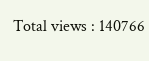Total views : 140766